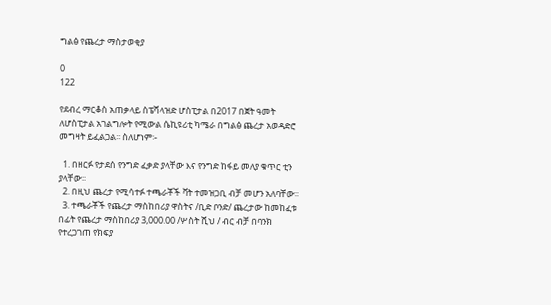ግልፅ የጨረታ ማስታወቂያ

0
122

የደብረ ማርቆስ አጠቃላይ ስፔሻላዝድ ሆስፒታል በ2017 በጀት ዓመት ለሆስፒታል አገልግሎት የሚውል ሴኪዩሪቲ ካሜራ በግልፅ ጨረታ አወዳድሮ መግዛት ይፈልጋል፡፡ ስለሆነም፡-

  1. በዘርፉ የታደሰ የንግድ ፈቃድ ያላቸው እና የንግድ ከፋይ መለያ ቁጥር ቲን ያላቸው፡፡
  2. በዚህ ጨረታ የሚሳተፉ ተጫራቾች ቫት ተመዝጋቢ ብቻ መሆን አለባቸው፡፡
  3. ተጫራቾች የጨረታ ማስከበሪያ ዋስትና /ቢድ ቦንድ/ ጨረታው ከመከፈቱ በፊት የጨረታ ማስከበሪያ 3,000.00 /ሦስት ሺህ / ብር ብቻ በባንክ የተረጋገጠ የክፍያ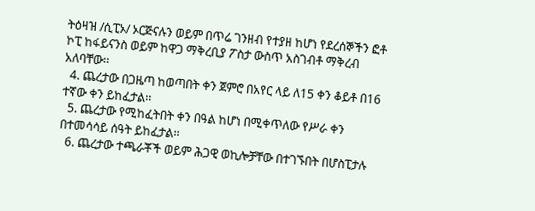ትዕዛዝ /ሲፒኦ/ ኦርጅናሉን ወይም በጥሬ ገንዘብ የተያዘ ከሆነ የደረሰኞችን ፎቶ ኮፒ ከፋይናንስ ወይም ከዋጋ ማቅረቢያ ፖስታ ውስጥ አስገብቶ ማቅረብ አለባቸው፡፡
  4. ጨረታው በጋዜጣ ከወጣበት ቀን ጀምሮ በአየር ላይ ለ15 ቀን ቆይቶ በ16 ተኛው ቀን ይከፈታል፡፡
  5. ጨረታው የሚከፈትበት ቀን በዓል ከሆነ በሚቀጥለው የሥራ ቀን በተመሳሳይ ሰዓት ይከፈታል፡፡
  6. ጨረታው ተጫራቾች ወይም ሕጋዊ ወኪሎቻቸው በተገኙበት በሆስፒታሉ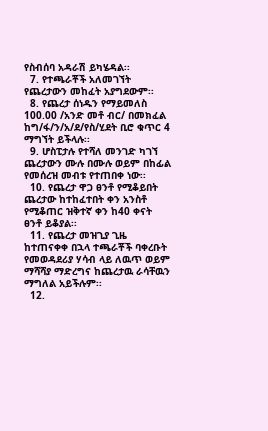የስብሰባ አዳራሽ ይካሄዳል፡፡
  7. የተጫራቾች አለመገኘት የጨረታውን መከፈት አያግደውም፡፡
  8. የጨረታ ሰነዱን የማይመለስ 100.00 /አንድ መቶ ብር/ በመክፈል ከግ/ፋ/ን/አ/ደ/የስ/ሂደት ቢሮ ቁጥር 4 ማግኘት ይችላሉ፡፡
  9. ሆስፒታሉ የተሻለ መንገድ ካገኘ ጨረታውን ሙሉ በሙሉ ወይም በከፊል የመሰረዝ መብቱ የተጠበቀ ነው፡፡
  10. የጨረታ ዋጋ ፀንቶ የሚቆይበት ጨረታው ከተከፈተበት ቀን አንስቶ የሚቆጠር ዝቅተኛ ቀን ከ40 ቀናት ፀንቶ ይቆያል፡፡
  11. የጨረታ መዝጊያ ጊዜ ከተጠናቀቀ በኋላ ተጫራቾች ባቀረቡት የመወዳደሪያ ሃሳብ ላይ ለዉጥ ወይም ማሻሻያ ማድረግና ከጨረታዉ ራሳቸዉን ማግለል አይችሉም፡፡
  12.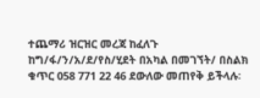ተጨማሪ ዝርዝር መረጃ ከፈለጉ ከግ/ፋ/ን/አ/ደ/የስ/ሂደት በአካል በመገኘት/ በስልክ ቁጥር 058 771 22 46 ደውለው መጠየቅ ይችላሉ፡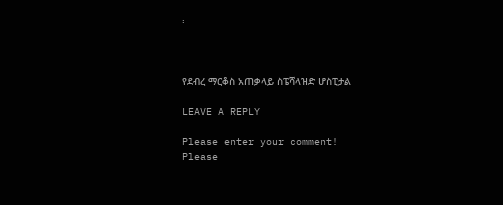፡



የደብረ ማርቆስ አጠቃላይ ስፔሻላዝድ ሆስፒታል

LEAVE A REPLY

Please enter your comment!
Please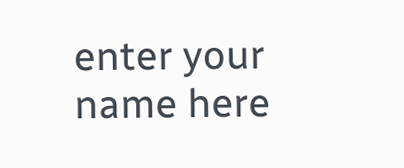enter your name here